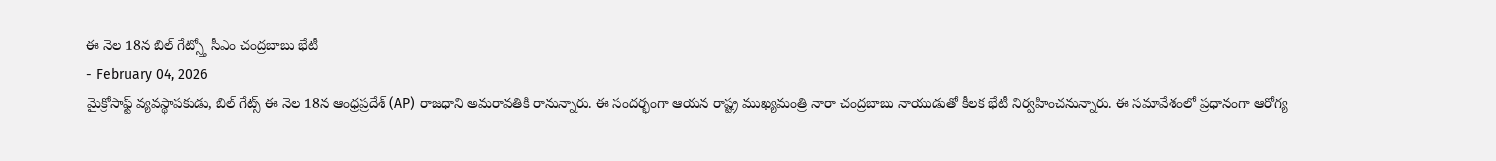ఈ నెల 18న బిల్ గేట్స్తో సీఎం చంద్రబాబు భేటీ
- February 04, 2026
మైక్రోసాఫ్ట్ వ్యవస్థాపకుడు, బిల్ గేట్స్ ఈ నెల 18న ఆంధ్రప్రదేశ్ (AP) రాజధాని అమరావతికి రానున్నారు. ఈ సందర్భంగా ఆయన రాష్ట్ర ముఖ్యమంత్రి నారా చంద్రబాబు నాయుడుతో కీలక భేటీ నిర్వహించనున్నారు. ఈ సమావేశంలో ప్రధానంగా ఆరోగ్య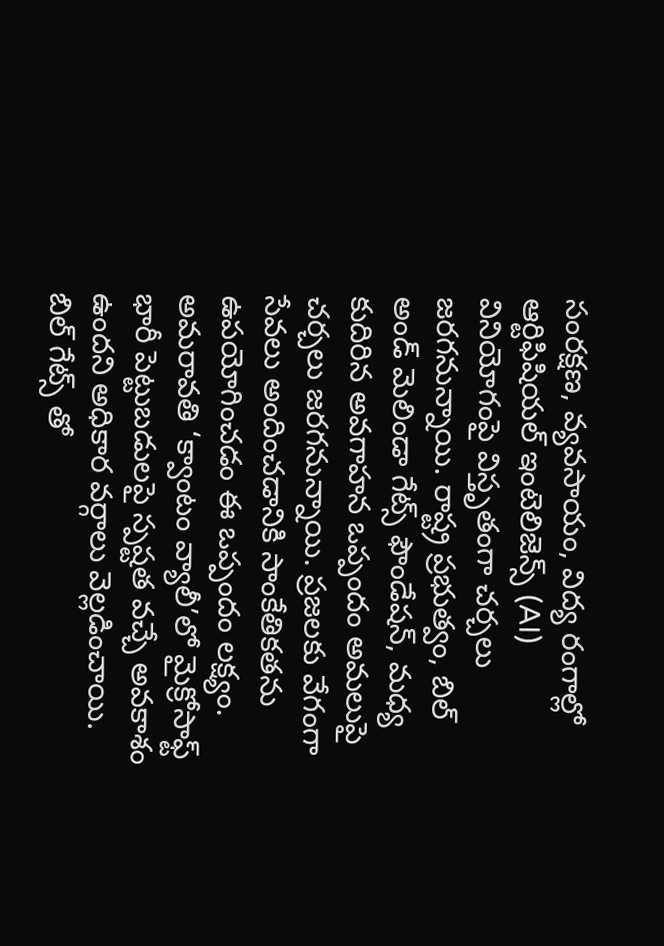సంరక్షణ, వ్యవసాయం, విద్య రంగాల్లో ఆర్టిఫిషియల్ ఇంటెలిజెన్స్ (AI) వినియోగంపై విస్తృతంగా చర్చలు జరగనున్నాయి. రాష్ట్ర ప్రభుత్వం, బిల్ అండ్ మెలిండా గేట్స్ ఫౌండేషన్, మధ్య కుదిరిన అవగాహన ఒప్పందం అమలుపై చర్చలు జరగనున్నాయి. ప్రజలకు వేగంగా సేవలు అందించడానికి సాంకేతికతను ఉపయోగించడం ఈ ఒప్పందం లక్ష్యం.
అమరావతి ‘క్వాంటం వ్యాలీ’లో మైక్రోసాఫ్ట్ భారీ పెట్టుబడులపై స్పష్టత వచ్చే అవకాశం ఉందని అధికార వర్గాలు వెల్లడించాయి. బిల్ గేట్స్ తో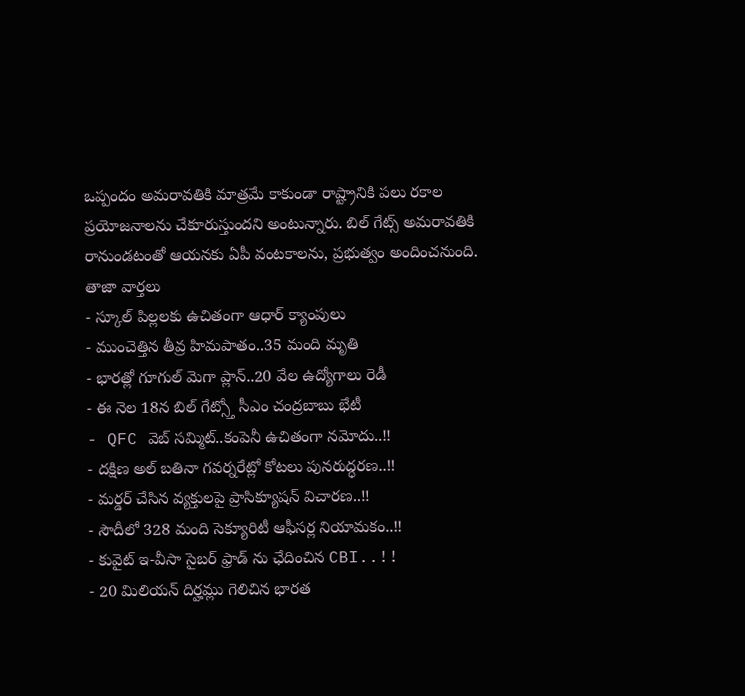ఒప్పందం అమరావతికి మాత్రమే కాకుండా రాష్ట్రానికి పలు రకాల ప్రయోజనాలను చేకూరుస్తుందని అంటున్నారు. బిల్ గేట్స్ అమరావతికి రానుండటంతో ఆయనకు ఏపీ వంటకాలను, ప్రభుత్వం అందించనుంది.
తాజా వార్తలు
- స్కూల్ పిల్లలకు ఉచితంగా ఆధార్ క్యాంపులు
- ముంచెత్తిన తీవ్ర హిమపాతం..35 మంది మృతి
- భారత్లో గూగుల్ మెగా ప్లాన్..20 వేల ఉద్యోగాలు రెడీ
- ఈ నెల 18న బిల్ గేట్స్తో సీఎం చంద్రబాబు భేటీ
- QFC వెబ్ సమ్మిట్..కంపెనీ ఉచితంగా నమోదు..!!
- దక్షిణ అల్ బతినా గవర్నరేట్లో కోటలు పునరుద్ధరణ..!!
- మర్డర్ చేసిన వ్యక్తులపై ప్రాసిక్యూషన్ విచారణ..!!
- సౌదీలో 328 మంది సెక్యూరిటీ ఆఫీసర్ల నియామకం..!!
- కువైట్ ఇ-వీసా సైబర్ ఫ్రాడ్ ను ఛేదించిన CBI..!!
- 20 మిలియన్ దిర్హమ్లు గెలిచిన భారత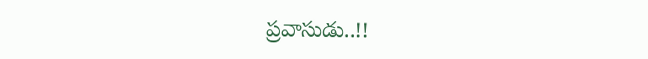ప్రవాసుడు..!!